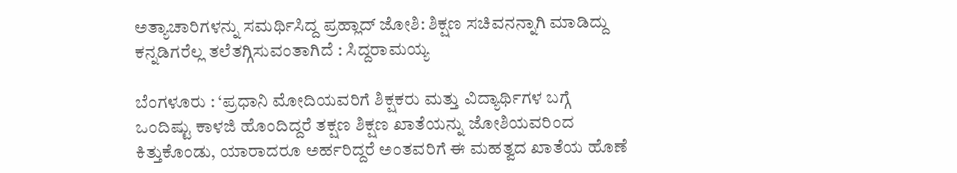ಅತ್ಯಾಚಾರಿಗಳನ್ನು ಸಮರ್ಥಿಸಿದ್ದ ಪ್ರಹ್ಲಾದ್ ಜೋಶಿ: ಶಿಕ್ಷಣ ಸಚಿವನನ್ನಾಗಿ ಮಾಡಿದ್ದು ಕನ್ನಡಿಗರೆಲ್ಲ ತಲೆತಗ್ಗಿಸುವಂತಾಗಿದೆ : ಸಿದ್ದರಾಮಯ್ಯ

ಬೆಂಗಳೂರು : ‘ಪ್ರಧಾನಿ ಮೋದಿಯವರಿಗೆ ಶಿಕ್ಷಕರು ಮತ್ತು ವಿದ್ಯಾರ್ಥಿಗಳ ಬಗ್ಗೆ ಒಂದಿಷ್ಟು ಕಾಳಜಿ ಹೊಂದಿದ್ದರೆ ತಕ್ಷಣ ಶಿಕ್ಷಣ ಖಾತೆಯನ್ನು ಜೋಶಿಯವರಿಂದ ಕಿತ್ತುಕೊಂಡು, ಯಾರಾದರೂ ಅರ್ಹರಿದ್ದರೆ ಅಂತವರಿಗೆ ಈ ಮಹತ್ವದ ಖಾತೆಯ ಹೊಣೆ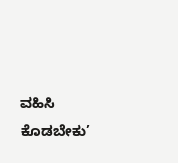ವಹಿಸಿ ಕೊಡಬೇಕು’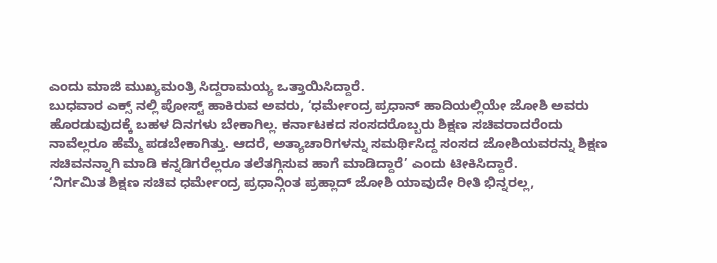ಎಂದು ಮಾಜಿ ಮುಖ್ಯಮಂತ್ರಿ ಸಿದ್ದರಾಮಯ್ಯ ಒತ್ತಾಯಿಸಿದ್ದಾರೆ.
ಬುಧವಾರ ಎಕ್ಸ್ ನಲ್ಲಿ ಪೋಸ್ಟ್ ಹಾಕಿರುವ ಅವರು, ‘ಧರ್ಮೇಂದ್ರ ಪ್ರಧಾನ್ ಹಾದಿಯಲ್ಲಿಯೇ ಜೋಶಿ ಅವರು ಹೊರಡುವುದಕ್ಕೆ ಬಹಳ ದಿನಗಳು ಬೇಕಾಗಿಲ್ಲ. ಕರ್ನಾಟಕದ ಸಂಸದರೊಬ್ಬರು ಶಿಕ್ಷಣ ಸಚಿವರಾದರೆಂದು ನಾವೆಲ್ಲರೂ ಹೆಮ್ಮೆ ಪಡಬೇಕಾಗಿತ್ತು. ಆದರೆ, ಅತ್ಯಾಚಾರಿಗಳನ್ನು ಸಮರ್ಥಿಸಿದ್ದ ಸಂಸದ ಜೋಶಿಯವರನ್ನು ಶಿಕ್ಷಣ ಸಚಿವನನ್ನಾಗಿ ಮಾಡಿ ಕನ್ನಡಿಗರೆಲ್ಲರೂ ತಲೆತಗ್ಗಿಸುವ ಹಾಗೆ ಮಾಡಿದ್ದಾರೆ’ ಎಂದು ಟೀಕಿಸಿದ್ದಾರೆ.
‘ನಿರ್ಗಮಿತ ಶಿಕ್ಷಣ ಸಚಿವ ಧರ್ಮೇಂದ್ರ ಪ್ರಧಾನ್ಗಿಂತ ಪ್ರಹ್ಲಾದ್ ಜೋಶಿ ಯಾವುದೇ ರೀತಿ ಭಿನ್ನರಲ್ಲ,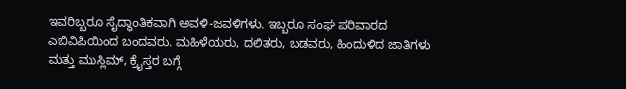ಇವರಿಬ್ಬರೂ ಸೈದ್ಧಾಂತಿಕವಾಗಿ ಅವಳಿ-ಜವಳಿಗಳು. ಇಬ್ಬರೂ ಸಂಘ ಪರಿವಾರದ ಎಬಿವಿಪಿಯಿಂದ ಬಂದವರು. ಮಹಿಳೆಯರು, ದಲಿತರು, ಬಡವರು, ಹಿಂದುಳಿದ ಜಾತಿಗಳು ಮತ್ತು ಮುಸ್ಲಿಮ್, ಕ್ರೈಸ್ತರ ಬಗ್ಗೆ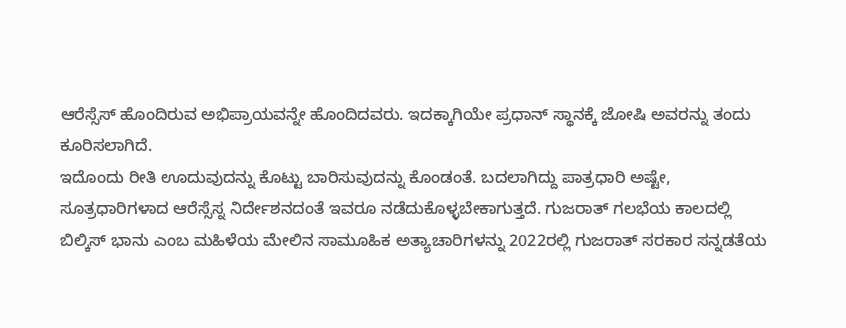ಆರೆಸ್ಸೆಸ್ ಹೊಂದಿರುವ ಅಭಿಪ್ರಾಯವನ್ನೇ ಹೊಂದಿದವರು. ಇದಕ್ಕಾಗಿಯೇ ಪ್ರಧಾನ್ ಸ್ಥಾನಕ್ಕೆ ಜೋಷಿ ಅವರನ್ನು ತಂದು ಕೂರಿಸಲಾಗಿದೆ.
ಇದೊಂದು ರೀತಿ ಊದುವುದನ್ನು ಕೊಟ್ಟು ಬಾರಿಸುವುದನ್ನು ಕೊಂಡಂತೆ. ಬದಲಾಗಿದ್ದು ಪಾತ್ರಧಾರಿ ಅಷ್ಟೇ, ಸೂತ್ರಧಾರಿಗಳಾದ ಆರೆಸ್ಸೆಸ್ನ ನಿರ್ದೇಶನದಂತೆ ಇವರೂ ನಡೆದುಕೊಳ್ಳಬೇಕಾಗುತ್ತದೆ. ಗುಜರಾತ್ ಗಲಭೆಯ ಕಾಲದಲ್ಲಿ ಬಿಲ್ಕಿಸ್ ಭಾನು ಎಂಬ ಮಹಿಳೆಯ ಮೇಲಿನ ಸಾಮೂಹಿಕ ಅತ್ಯಾಚಾರಿಗಳನ್ನು 2022ರಲ್ಲಿ ಗುಜರಾತ್ ಸರಕಾರ ಸನ್ನಡತೆಯ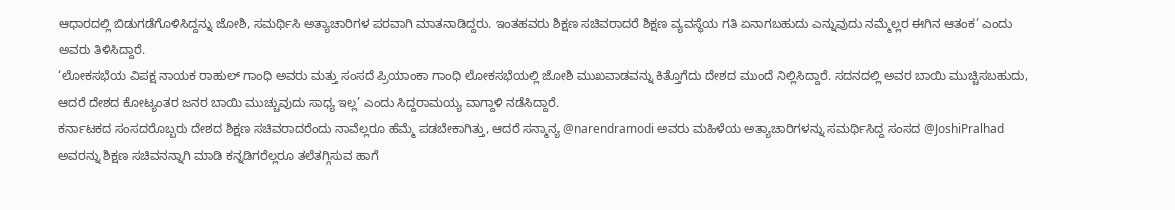ಆಧಾರದಲ್ಲಿ ಬಿಡುಗಡೆಗೊಳಿಸಿದ್ದನ್ನು ಜೋಶಿ, ಸಮರ್ಥಿಸಿ ಅತ್ಯಾಚಾರಿಗಳ ಪರವಾಗಿ ಮಾತನಾಡಿದ್ದರು. ಇಂತಹವರು ಶಿಕ್ಷಣ ಸಚಿವರಾದರೆ ಶಿಕ್ಷಣ ವ್ಯವಸ್ಥೆಯ ಗತಿ ಏನಾಗಬಹುದು ಎನ್ನುವುದು ನಮ್ಮೆಲ್ಲರ ಈಗಿನ ಆತಂಕ’ ಎಂದು ಅವರು ತಿಳಿಸಿದ್ದಾರೆ.
‘ಲೋಕಸಭೆಯ ವಿಪಕ್ಷ ನಾಯಕ ರಾಹುಲ್ ಗಾಂಧಿ ಅವರು ಮತ್ತು ಸಂಸದೆ ಪ್ರಿಯಾಂಕಾ ಗಾಂಧಿ ಲೋಕಸಭೆಯಲ್ಲಿ ಜೋಶಿ ಮುಖವಾಡವನ್ನು ಕಿತ್ತೊಗೆದು ದೇಶದ ಮುಂದೆ ನಿಲ್ಲಿಸಿದ್ದಾರೆ. ಸದನದಲ್ಲಿ ಅವರ ಬಾಯಿ ಮುಚ್ಚಿಸಬಹುದು, ಆದರೆ ದೇಶದ ಕೋಟ್ಯಂತರ ಜನರ ಬಾಯಿ ಮುಚ್ಚುವುದು ಸಾಧ್ಯ ಇಲ್ಲ’ ಎಂದು ಸಿದ್ದರಾಮಯ್ಯ ವಾಗ್ದಾಳಿ ನಡೆಸಿದ್ದಾರೆ.
ಕರ್ನಾಟಕದ ಸಂಸದರೊಬ್ಬರು ದೇಶದ ಶಿಕ್ಷಣ ಸಚಿವರಾದರೆಂದು ನಾವೆಲ್ಲರೂ ಹೆಮ್ಮೆ ಪಡಬೇಕಾಗಿತ್ತು, ಆದರೆ ಸನ್ಮಾನ್ಯ @narendramodi ಅವರು ಮಹಿಳೆಯ ಅತ್ಯಾಚಾರಿಗಳನ್ನು ಸಮರ್ಥಿಸಿದ್ದ ಸಂಸದ @JoshiPralhad ಅವರನ್ನು ಶಿಕ್ಷಣ ಸಚಿವನನ್ನಾಗಿ ಮಾಡಿ ಕನ್ನಡಿಗರೆಲ್ಲರೂ ತಲೆತಗ್ಗಿಸುವ ಹಾಗೆ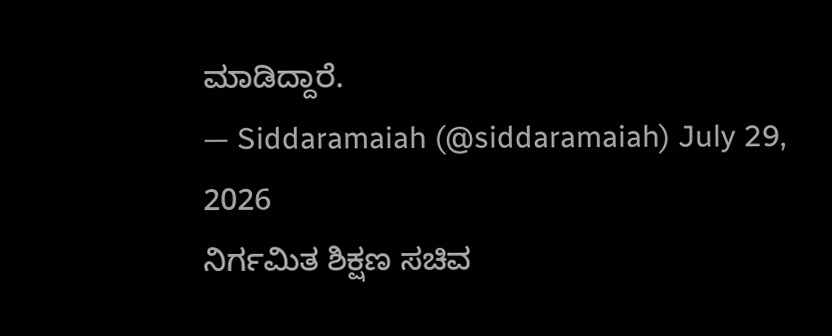ಮಾಡಿದ್ದಾರೆ.
— Siddaramaiah (@siddaramaiah) July 29, 2026
ನಿರ್ಗಮಿತ ಶಿಕ್ಷಣ ಸಚಿವ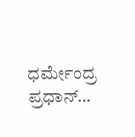ಧರ್ಮೇಂದ್ರ ಪ್ರಧಾನ್…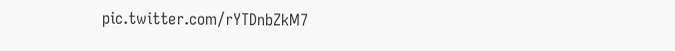pic.twitter.com/rYTDnbZkM7